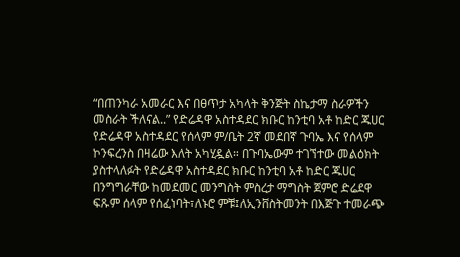“በጠንካራ አመራር እና በፀጥታ አካላት ቅንጅት ስኬታማ ስራዎችን መስራት ችለናል..” የድሬዳዋ አስተዳደር ክቡር ከንቲባ አቶ ከድር ጁሀር
የድሬዳዋ አስተዳደር የሰላም ም/ቤት 2ኛ መደበኛ ጉባኤ እና የሰላም ኮንፍረንስ በዛሬው እለት አካሂዷል። በጉባኤውም ተገኘተው መልዕክት ያስተላለፉት የድሬዳዋ አስተዳደር ክቡር ከንቲባ አቶ ከድር ጁሀር በንግግራቸው ከመደመር መንግስት ምስረታ ማግስት ጀምሮ ድሬደዋ ፍጹም ሰላም የሰፈነባት፣ለኑሮ ምቹ፤ለኢንቨስትመንት በእጅጉ ተመራጭ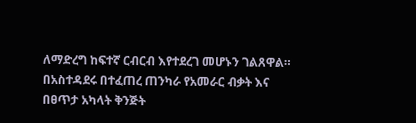ለማድረግ ከፍተኛ ርብርብ እየተደረገ መሆኑን ገልጸዋል። በአስተዳደሩ በተፈጠረ ጠንካራ የአመራር ብቃት እና በፀጥታ አካላት ቅንጅት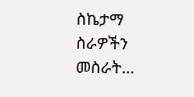ስኬታማ ስራዎችን መስራት…